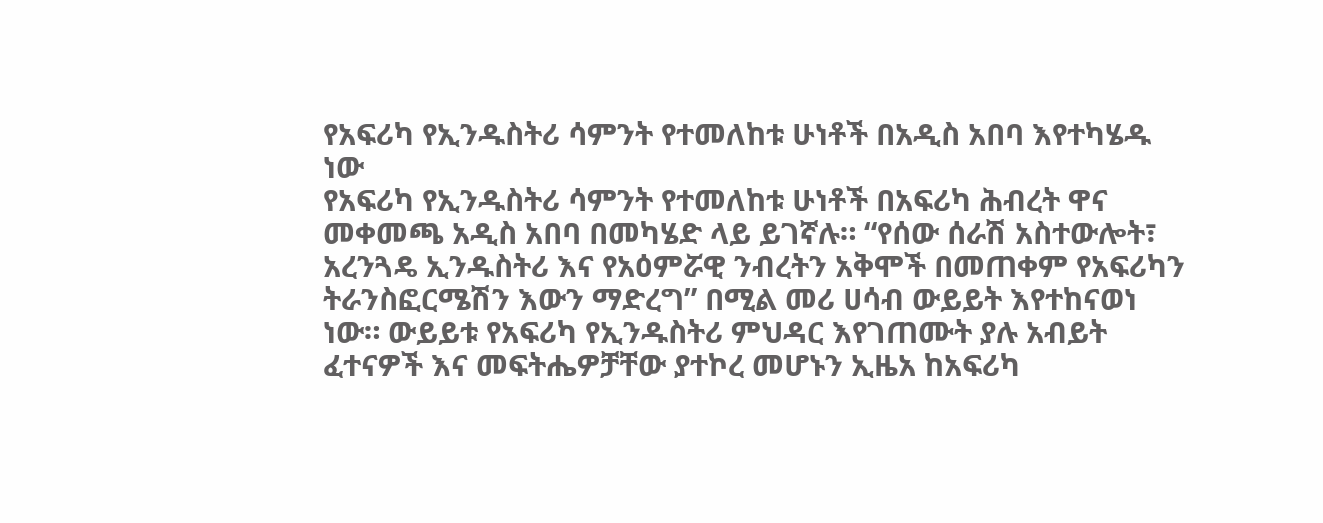የአፍሪካ የኢንዱስትሪ ሳምንት የተመለከቱ ሁነቶች በአዲስ አበባ እየተካሄዱ ነው
የአፍሪካ የኢንዱስትሪ ሳምንት የተመለከቱ ሁነቶች በአፍሪካ ሕብረት ዋና መቀመጫ አዲስ አበባ በመካሄድ ላይ ይገኛሉ። “የሰው ሰራሽ አስተውሎት፣ አረንጓዴ ኢንዱስትሪ እና የአዕምሯዊ ንብረትን አቅሞች በመጠቀም የአፍሪካን ትራንስፎርሜሽን እውን ማድረግ” በሚል መሪ ሀሳብ ውይይት እየተከናወነ ነው። ውይይቱ የአፍሪካ የኢንዱስትሪ ምህዳር እየገጠሙት ያሉ አብይት ፈተናዎች እና መፍትሔዎቻቸው ያተኮረ መሆኑን ኢዜአ ከአፍሪካ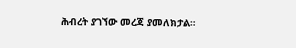ሕብረት ያገኘው መረጃ ያመለክታል።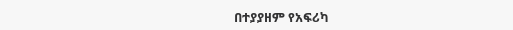በተያያዘም የአፍሪካ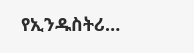የኢንዱስትሪ…